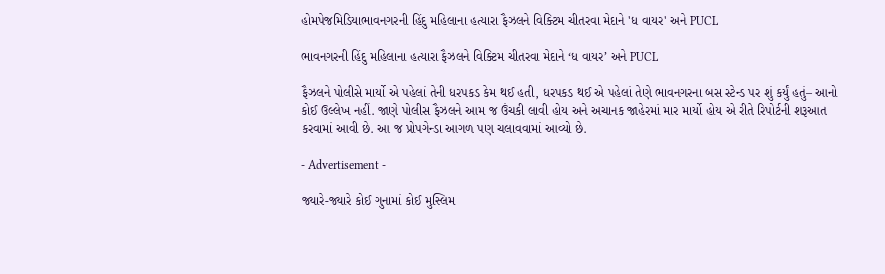હોમપેજમિડિયાભાવનગરની હિંદુ મહિલાના હત્યારા ફૈઝલને વિક્ટિમ ચીતરવા મેદાને 'ધ વાયર' અને PUCL

ભાવનગરની હિંદુ મહિલાના હત્યારા ફૈઝલને વિક્ટિમ ચીતરવા મેદાને ‘ધ વાયર’ અને PUCL

ફૈઝલને પોલીસે માર્યો એ પહેલાં તેની ધરપકડ કેમ થઈ હતી, ધરપકડ થઈ એ પહેલાં તેણે ભાવનગરના બસ સ્ટેન્ડ પર શું કર્યું હતું– આનો કોઈ ઉલ્લેખ નહીં. જાણે પોલીસ ફૈઝલને આમ જ ઉંચકી લાવી હોય અને અચાનક જાહેરમાં માર માર્યો હોય એ રીતે રિપોર્ટની શરૂઆત કરવામાં આવી છે. આ જ પ્રોપગેન્ડા આગળ પણ ચલાવવામાં આવ્યો છે.

- Advertisement -

જ્યારે-જ્યારે કોઈ ગુનામાં કોઈ મુસ્લિમ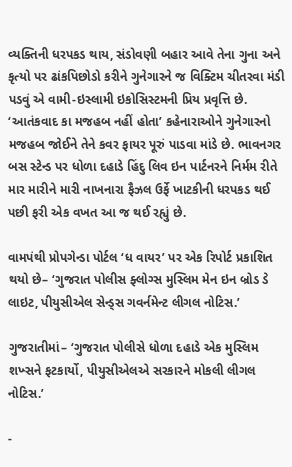વ્યક્તિની ધરપકડ થાય, સંડોવણી બહાર આવે તેના ગુના અને કૃત્યો પર ઢાંકપિછોડો કરીને ગુનેગારને જ વિક્ટિમ ચીતરવા મંડી પડવું એ વામી-ઇસ્લામી ઇકોસિસ્ટમની પ્રિય પ્રવૃત્તિ છે. ‘આતંકવાદ કા મજહબ નહીં હોતા’ કહેનારાઓને ગુનેગારનો મજહબ જોઈને તેને કવર ફાયર પૂરું પાડવા માંડે છે. ભાવનગર બસ સ્ટેન્ડ પર ધોળા દહાડે હિંદુ લિવ ઇન પાર્ટનરને નિર્મમ રીતે માર મારીને મારી નાખનારા ફૈઝલ ઉર્ફે ખાટકીની ધરપકડ થઈ પછી ફરી એક વખત આ જ થઈ રહ્યું છે.

વામપંથી પ્રોપગેન્ડા પોર્ટલ ‘ધ વાયર’ પર એક રિપોર્ટ પ્રકાશિત થયો છે– ‘ગુજરાત પોલીસ ફ્લોગ્સ મુસ્લિમ મેન ઇન બ્રોડ ડે લાઇટ, પીયુસીએલ સેન્ડ્સ ગવર્નમેન્ટ લીગલ નોટિસ.’

ગુજરાતીમાં– ‘ગુજરાત પોલીસે ધોળા દહાડે એક મુસ્લિમ શખ્સને ફટકાર્યો, પીયુસીએલએ સરકારને મોકલી લીગલ નોટિસ.’

-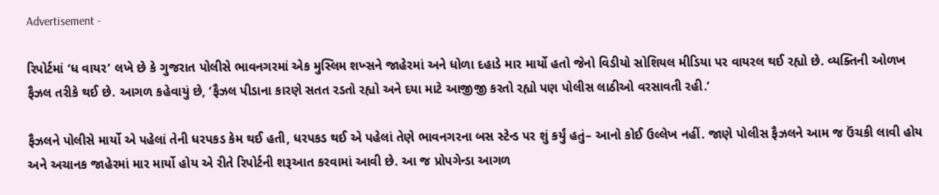Advertisement -

રિપોર્ટમાં ‘ધ વાયર’ લખે છે કે ગુજરાત પોલીસે ભાવનગરમાં એક મુસ્લિમ શખ્સને જાહેરમાં અને ધોળા દહાડે માર માર્યો હતો જેનો વિડીયો સોશિયલ મીડિયા પર વાયરલ થઈ રહ્યો છે. વ્યક્તિની ઓળખ ફૈઝલ તરીકે થઈ છે. આગળ કહેવાયું છે, ‘ફૈઝલ પીડાના કારણે સતત રડતો રહ્યો અને દયા માટે આજીજી કરતો રહ્યો પણ પોલીસ લાઠીઓ વરસાવતી રહી.’

ફૈઝલને પોલીસે માર્યો એ પહેલાં તેની ધરપકડ કેમ થઈ હતી, ધરપકડ થઈ એ પહેલાં તેણે ભાવનગરના બસ સ્ટેન્ડ પર શું કર્યું હતું– આનો કોઈ ઉલ્લેખ નહીં. જાણે પોલીસ ફૈઝલને આમ જ ઉંચકી લાવી હોય અને અચાનક જાહેરમાં માર માર્યો હોય એ રીતે રિપોર્ટની શરૂઆત કરવામાં આવી છે. આ જ પ્રોપગેન્ડા આગળ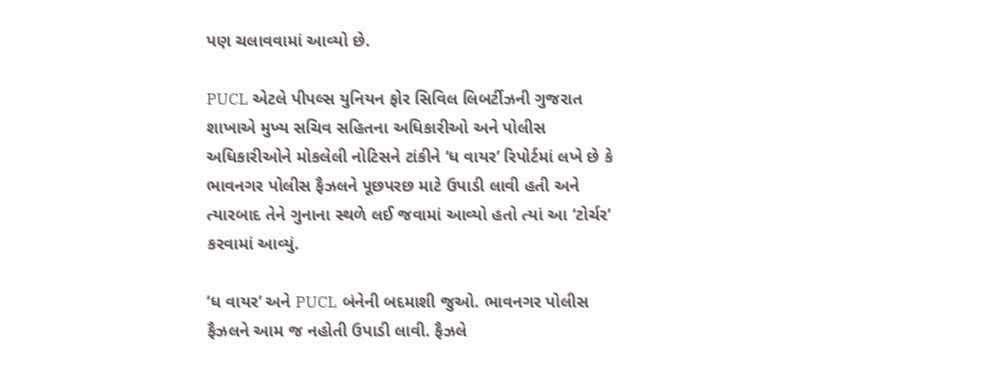પણ ચલાવવામાં આવ્યો છે.

PUCL એટલે પીપલ્સ યુનિયન ફોર સિવિલ લિબર્ટીઝની ગુજરાત શાખાએ મુખ્ય સચિવ સહિતના અધિકારીઓ અને પોલીસ અધિકારીઓને મોકલેલી નોટિસને ટાંકીને ‘ધ વાયર’ રિપોર્ટમાં લખે છે કે ભાવનગર પોલીસ ફૈઝલને પૂછપરછ માટે ઉપાડી લાવી હતી અને ત્યારબાદ તેને ગુનાના સ્થળે લઈ જવામાં આવ્યો હતો ત્યાં આ ‘ટોર્ચર’ કરવામાં આવ્યું.

‘ધ વાયર’ અને PUCL બંનેની બદમાશી જુઓ. ભાવનગર પોલીસ ફૈઝલને આમ જ નહોતી ઉપાડી લાવી. ફૈઝલે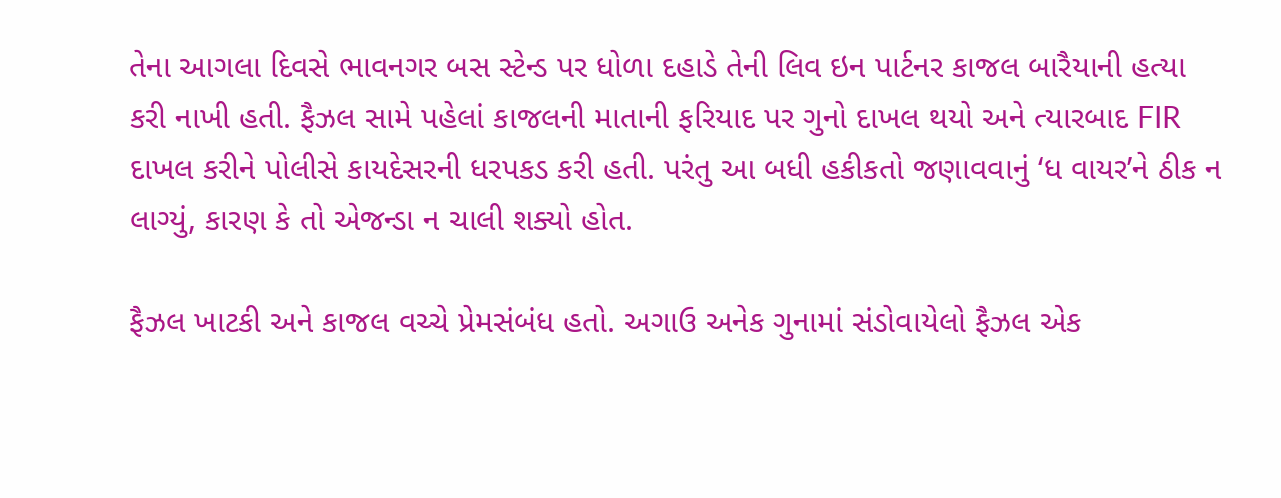તેના આગલા દિવસે ભાવનગર બસ સ્ટેન્ડ પર ધોળા દહાડે તેની લિવ ઇન પાર્ટનર કાજલ બારૈયાની હત્યા કરી નાખી હતી. ફૈઝલ સામે પહેલાં કાજલની માતાની ફરિયાદ પર ગુનો દાખલ થયો અને ત્યારબાદ FIR દાખલ કરીને પોલીસે કાયદેસરની ધરપકડ કરી હતી. પરંતુ આ બધી હકીકતો જણાવવાનું ‘ધ વાયર’ને ઠીક ન લાગ્યું, કારણ કે તો એજન્ડા ન ચાલી શક્યો હોત.

ફૈઝલ ખાટકી અને કાજલ વચ્ચે પ્રેમસંબંધ હતો. અગાઉ અનેક ગુનામાં સંડોવાયેલો ફૈઝલ એક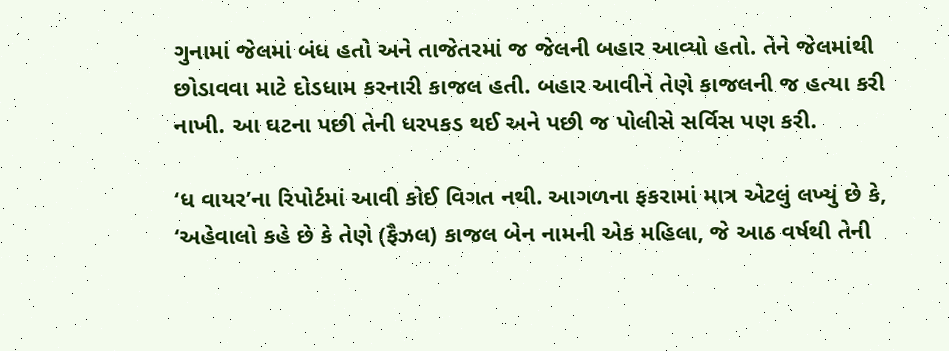ગુનામાં જેલમાં બંધ હતો અને તાજેતરમાં જ જેલની બહાર આવ્યો હતો. તેને જેલમાંથી છોડાવવા માટે દોડધામ કરનારી કાજલ હતી. બહાર આવીને તેણે કાજલની જ હત્યા કરી નાખી. આ ઘટના પછી તેની ધરપકડ થઈ અને પછી જ પોલીસે સર્વિસ પણ કરી.

‘ધ વાયર’ના રિપોર્ટમાં આવી કોઈ વિગત નથી. આગળના ફકરામાં માત્ર એટલું લખ્યું છે કે, ‘અહેવાલો કહે છે કે તેણે (ફૈઝલ) કાજલ બેન નામની એક મહિલા, જે આઠ વર્ષથી તેની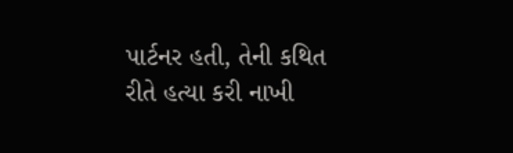પાર્ટનર હતી, તેની કથિત રીતે હત્યા કરી નાખી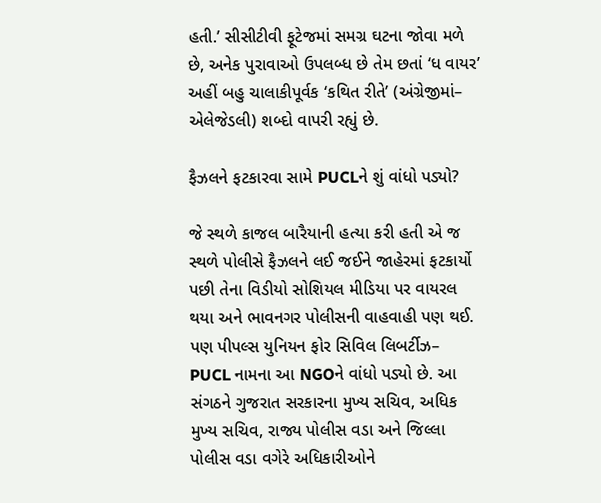હતી.’ સીસીટીવી ફૂટેજમાં સમગ્ર ઘટના જોવા મળે છે, અનેક પુરાવાઓ ઉપલબ્ધ છે તેમ છતાં ‘ધ વાયર’ અહીં બહુ ચાલાકીપૂર્વક ‘કથિત રીતે’ (અંગ્રેજીમાં– એલેજેડલી) શબ્દો વાપરી રહ્યું છે.

ફૈઝલને ફટકારવા સામે PUCLને શું વાંધો પડ્યો?

જે સ્થળે કાજલ બારૈયાની હત્યા કરી હતી એ જ સ્થળે પોલીસે ફૈઝલને લઈ જઈને જાહેરમાં ફટકાર્યો પછી તેના વિડીયો સોશિયલ મીડિયા પર વાયરલ થયા અને ભાવનગર પોલીસની વાહવાહી પણ થઈ. પણ પીપલ્સ યુનિયન ફોર સિવિલ લિબર્ટીઝ– PUCL નામના આ NGOને વાંધો પડ્યો છે. આ સંગઠને ગુજરાત સરકારના મુખ્ય સચિવ, અધિક મુખ્ય સચિવ, રાજ્ય પોલીસ વડા અને જિલ્લા પોલીસ વડા વગેરે અધિકારીઓને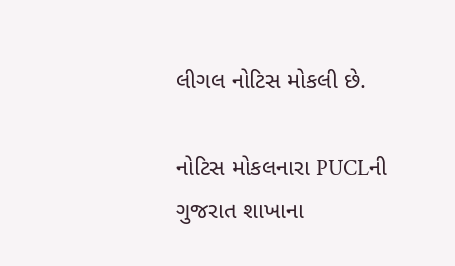લીગલ નોટિસ મોકલી છે.

નોટિસ મોકલનારા PUCLની ગુજરાત શાખાના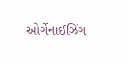ઓર્ગેનાઈઝિંગ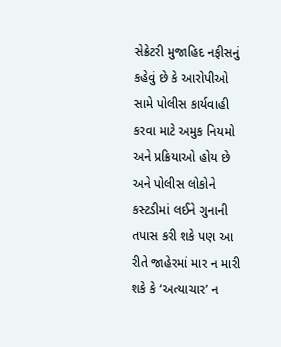સેક્રેટરી મુજાહિદ નફીસનું કહેવું છે કે આરોપીઓ સામે પોલીસ કાર્યવાહી કરવા માટે અમુક નિયમો અને પ્રક્રિયાઓ હોય છે અને પોલીસ લોકોને કસ્ટડીમાં લઈને ગુનાની તપાસ કરી શકે પણ આ રીતે જાહેરમાં માર ન મારી શકે કે ‘અત્યાચાર’ ન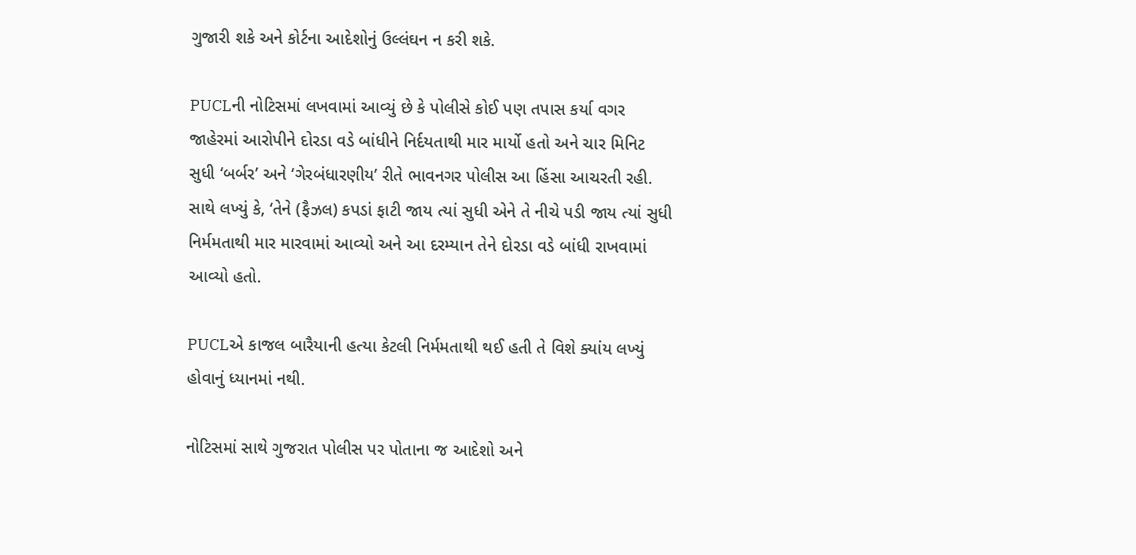ગુજારી શકે અને કોર્ટના આદેશોનું ઉલ્લંઘન ન કરી શકે.

PUCLની નોટિસમાં લખવામાં આવ્યું છે કે પોલીસે કોઈ પણ તપાસ કર્યા વગર જાહેરમાં આરોપીને દોરડા વડે બાંધીને નિર્દયતાથી માર માર્યો હતો અને ચાર મિનિટ સુધી ‘બર્બર’ અને ‘ગેરબંધારણીય’ રીતે ભાવનગર પોલીસ આ હિંસા આચરતી રહી. સાથે લખ્યું કે, ‘તેને (ફૈઝલ) કપડાં ફાટી જાય ત્યાં સુધી એને તે નીચે પડી જાય ત્યાં સુધી નિર્મમતાથી માર મારવામાં આવ્યો અને આ દરમ્યાન તેને દોરડા વડે બાંધી રાખવામાં આવ્યો હતો.

PUCLએ કાજલ બારૈયાની હત્યા કેટલી નિર્મમતાથી થઈ હતી તે વિશે ક્યાંય લખ્યું હોવાનું ધ્યાનમાં નથી.

નોટિસમાં સાથે ગુજરાત પોલીસ પર પોતાના જ આદેશો અને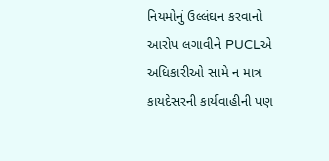નિયમોનું ઉલ્લંઘન કરવાનો આરોપ લગાવીને PUCLએ અધિકારીઓ સામે ન માત્ર કાયદેસરની કાર્યવાહીની પણ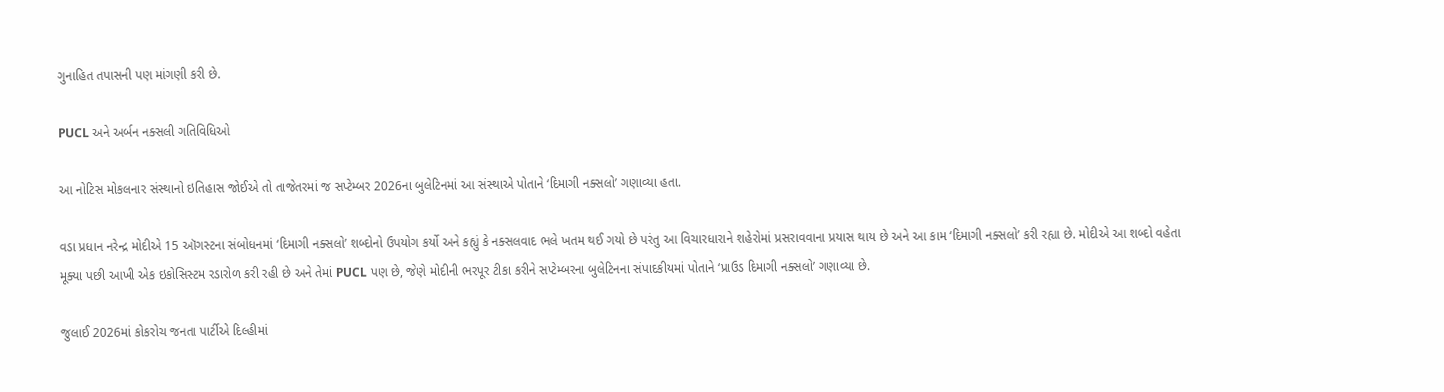ગુનાહિત તપાસની પણ માંગણી કરી છે.

PUCL અને અર્બન નક્સલી ગતિવિધિઓ

આ નોટિસ મોકલનાર સંસ્થાનો ઇતિહાસ જોઈએ તો તાજેતરમાં જ સપ્ટેમ્બર 2026ના બુલેટિનમાં આ સંસ્થાએ પોતાને ‘દિમાગી નક્સલો’ ગણાવ્યા હતા.

વડા પ્રધાન નરેન્દ્ર મોદીએ 15 ઑગસ્ટના સંબોધનમાં ‘દિમાગી નક્સલો’ શબ્દોનો ઉપયોગ કર્યો અને કહ્યું કે નક્સલવાદ ભલે ખતમ થઈ ગયો છે પરંતુ આ વિચારધારાને શહેરોમાં પ્રસરાવવાના પ્રયાસ થાય છે અને આ કામ ‘દિમાગી નક્સલો’ કરી રહ્યા છે. મોદીએ આ શબ્દો વહેતા મૂક્યા પછી આખી એક ઇકોસિસ્ટમ રડારોળ કરી રહી છે અને તેમાં PUCL પણ છે, જેણે મોદીની ભરપૂર ટીકા કરીને સપ્ટેમ્બરના બુલેટિનના સંપાદકીયમાં પોતાને ‘પ્રાઉડ દિમાગી નક્સલો’ ગણાવ્યા છે.

જુલાઈ 2026માં કોકરોચ જનતા પાર્ટીએ દિલ્હીમાં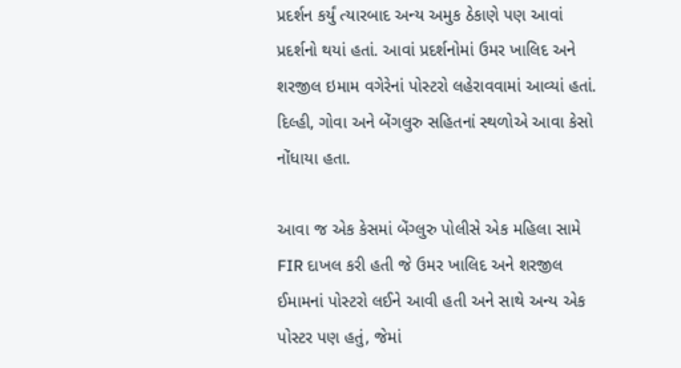પ્રદર્શન કર્યું ત્યારબાદ અન્ય અમુક ઠેકાણે પણ આવાં પ્રદર્શનો થયાં હતાં. આવાં પ્રદર્શનોમાં ઉમર ખાલિદ અને શરજીલ ઇમામ વગેરેનાં પોસ્ટરો લહેરાવવામાં આવ્યાં હતાં. દિલ્હી, ગોવા અને બેંગલુરુ સહિતનાં સ્થળોએ આવા કેસો નોંધાયા હતા.

આવા જ એક કેસમાં બેંગ્લુરુ પોલીસે એક મહિલા સામે FIR દાખલ કરી હતી જે ઉમર ખાલિદ અને શરજીલ ઈમામનાં પોસ્ટરો લઈને આવી હતી અને સાથે અન્ય એક પોસ્ટર પણ હતું, જેમાં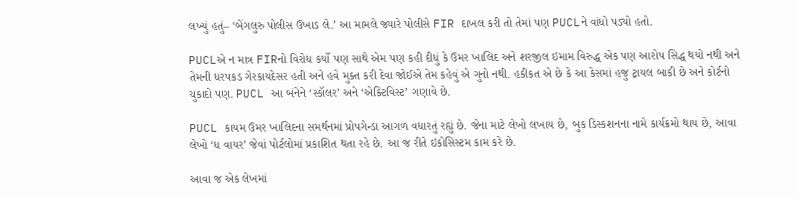લખ્યું હતું– ‘બેંગલુરુ પોલીસ ઉખાડ લે.’ આ મામલે જ્યારે પોલીસે FIR દાખલ કરી તો તેમાં પણ PUCLને વાંધો પડ્યો હતો.

PUCLએ ન માત્ર FIRનો વિરોધ કર્યો પણ સાથે એમ પણ કહી દીધું કે ઉમર ખાલિદ અને શરજીલ ઇમામ વિરુદ્ધ એક પણ આરોપ સિદ્ધ થયો નથી અને તેમની ધરપકડ ગેરકાયદેસર હતી અને હવે મુક્ત કરી દેવા જોઈએ તેમ કહેવું એ ગુનો નથી. હકીકત એ છે કે આ કેસમાં હજુ ટ્રાયલ બાકી છે અને કોર્ટનો ચુકાદો પણ. PUCL આ બંનેને ‘સ્કૉલર’ અને ‘એક્ટિવિસ્ટ’ ગણાવે છે.

PUCL કાયમ ઉમર ખાલિદના સમર્થનમાં પ્રોપગેન્ડા આગળ વધારતું રહ્યું છે. જેના માટે લેખો લખાય છે, બુક ડિસ્કશનના નામે કાર્યક્રમો થાય છે, આવા લેખો ‘ધ વાયર’ જેવાં પોર્ટલોમાં પ્રકાશિત થતા રહે છે. આ જ રીતે ઇકોસિસ્ટમ કામ કરે છે.

આવા જ એક લેખમાં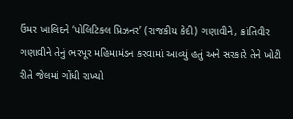ઉંમર ખાલિદને ‘પોલિટિકલ પ્રિઝનર’ (રાજકીય કેદી) ગણાવીને, ક્રાંતિવીર ગણાવીને તેનું ભરપૂર મહિમામંડન કરવામાં આવ્યું હતું અને સરકારે તેને ખોટી રીતે જેલમાં ગોંધી રાખ્યો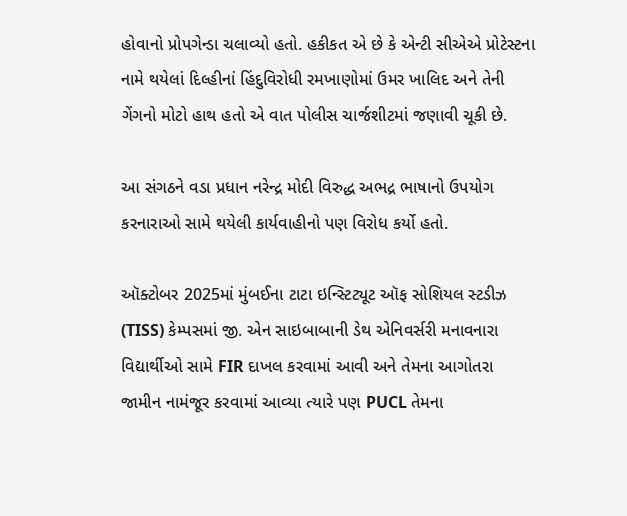હોવાનો પ્રોપગેન્ડા ચલાવ્યો હતો. હકીકત એ છે કે એન્ટી સીએએ પ્રોટેસ્ટના નામે થયેલાં દિલ્હીનાં હિંદુવિરોધી રમખાણોમાં ઉમર ખાલિદ અને તેની ગેંગનો મોટો હાથ હતો એ વાત પોલીસ ચાર્જશીટમાં જણાવી ચૂકી છે.

આ સંગઠને વડા પ્રધાન નરેન્દ્ર મોદી વિરુદ્ધ અભદ્ર ભાષાનો ઉપયોગ કરનારાઓ સામે થયેલી કાર્યવાહીનો પણ વિરોધ કર્યો હતો.

ઑક્ટોબર 2025માં મુંબઈના ટાટા ઇન્સ્ટિટ્યૂટ ઑફ સોશિયલ સ્ટડીઝ (TISS) કેમ્પસમાં જી. એન સાઇબાબાની ડેથ એનિવર્સરી મનાવનારા વિદ્યાર્થીઓ સામે FIR દાખલ કરવામાં આવી અને તેમના આગોતરા જામીન નામંજૂર કરવામાં આવ્યા ત્યારે પણ PUCL તેમના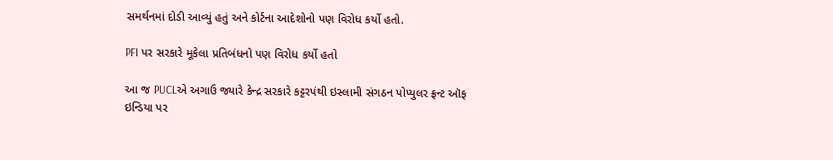સમર્થનમાં દોડી આવ્યું હતું અને કોર્ટના આદેશોનો પણ વિરોધ કર્યો હતો.

PFI પર સરકારે મૂકેલા પ્રતિબંધનો પણ વિરોધ કર્યો હતો

આ જ PUCLએ અગાઉ જ્યારે કેન્દ્ર સરકારે કટ્ટરપંથી ઇસ્લામી સંગઠન પોપ્યુલર ફ્રન્ટ ઑફ ઇન્ડિયા પર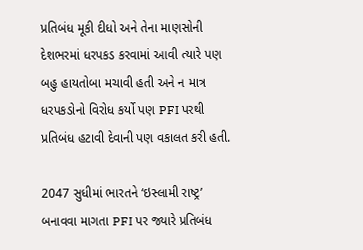પ્રતિબંધ મૂકી દીધો અને તેના માણસોની દેશભરમાં ધરપકડ કરવામાં આવી ત્યારે પણ બહુ હાયતોબા મચાવી હતી અને ન માત્ર ધરપકડોનો વિરોધ કર્યો પણ PFI પરથી પ્રતિબંધ હટાવી દેવાની પણ વકાલત કરી હતી.

2047 સુધીમાં ભારતને ‘ઇસ્લામી રાષ્ટ્ર’ બનાવવા માગતા PFI પર જ્યારે પ્રતિબંધ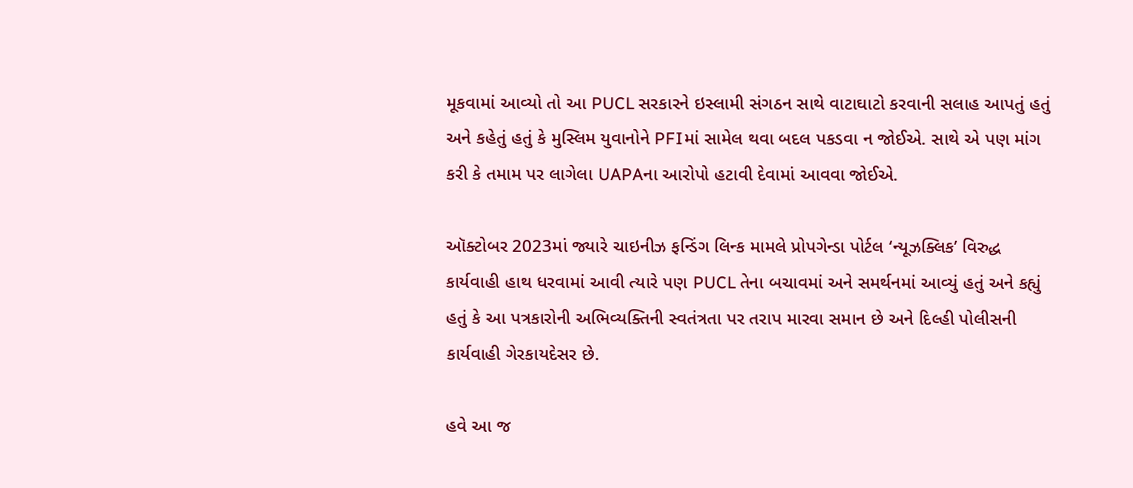મૂકવામાં આવ્યો તો આ PUCL સરકારને ઇસ્લામી સંગઠન સાથે વાટાઘાટો કરવાની સલાહ આપતું હતું અને કહેતું હતું કે મુસ્લિમ યુવાનોને PFIમાં સામેલ થવા બદલ પકડવા ન જોઈએ. સાથે એ પણ માંગ કરી કે તમામ પર લાગેલા UAPAના આરોપો હટાવી દેવામાં આવવા જોઈએ.

ઑક્ટોબર 2023માં જ્યારે ચાઇનીઝ ફન્ડિંગ લિન્ક મામલે પ્રોપગેન્ડા પોર્ટલ ‘ન્યૂઝક્લિક’ વિરુદ્ધ કાર્યવાહી હાથ ધરવામાં આવી ત્યારે પણ PUCL તેના બચાવમાં અને સમર્થનમાં આવ્યું હતું અને કહ્યું હતું કે આ પત્રકારોની અભિવ્યક્તિની સ્વતંત્રતા પર તરાપ મારવા સમાન છે અને દિલ્હી પોલીસની કાર્યવાહી ગેરકાયદેસર છે.

હવે આ જ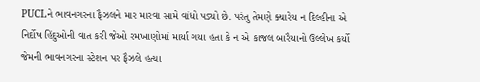PUCLને ભાવનગરના ફૈઝલને માર મારવા સામે વાંધો પડ્યો છે. પરંતુ તેમણે ક્યારેય ન દિલ્હીના એ નિર્દોષ હિંદુઓની વાત કરી જેઓ રમખાણોમાં માર્યા ગયા હતા કે ન એ કાજલ બારૈયાનો ઉલ્લેખ કર્યો જેમની ભાવનગરના સ્ટેશન પર ફૈઝલે હત્યા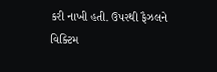કરી નાખી હતી. ઉપરથી ફૈઝલને વિક્ટિમ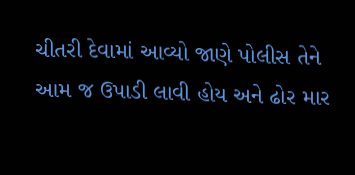ચીતરી દેવામાં આવ્યો જાણે પોલીસ તેને આમ જ ઉપાડી લાવી હોય અને ઢોર માર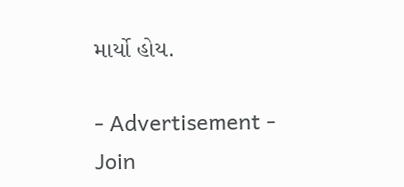માર્યો હોય.

- Advertisement -
Join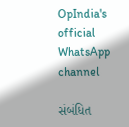OpIndia's official WhatsApp channel

સંબંધિત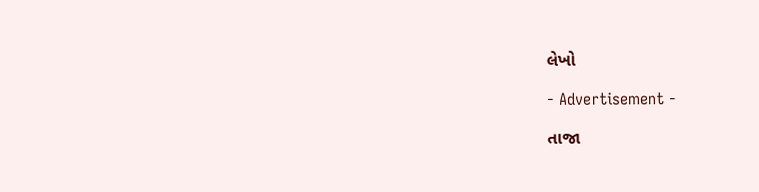લેખો

- Advertisement -

તાજા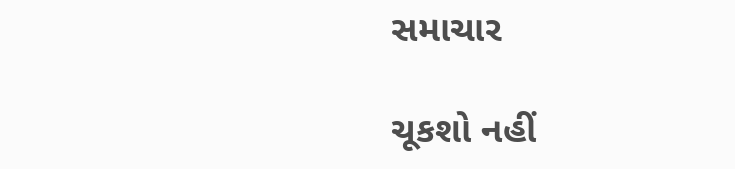સમાચાર

ચૂકશો નહીં